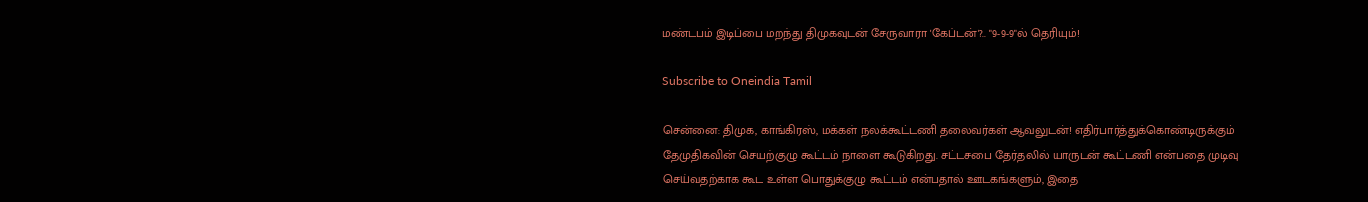மண்டபம் இடிப்பை மறந்து திமுகவுடன் சேருவாரா 'கேப்டன்'?.. "9-9-9"ல் தெரியும்!

Subscribe to Oneindia Tamil

சென்னை: திமுக, காங்கிரஸ், மக்கள் நலக்கூட்டணி தலைவர்கள் ஆவலுடன்! எதிர்பார்த்துக்கொண்டிருக்கும் தேமுதிகவின் செயற்குழு கூட்டம் நாளை கூடுகிறது. சட்டசபை தேர்தலில் யாருடன் கூட்டணி என்பதை முடிவு செய்வதற்காக கூட உள்ள பொதுக்குழு கூட்டம் என்பதால் ஊடகங்களும், இதை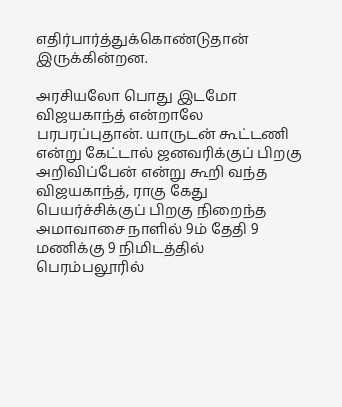எதிர்பார்த்துக்கொண்டுதான் இருக்கின்றன.

அரசியலோ பொது இடமோ விஜயகாந்த் என்றாலே பரபரப்புதான். யாருடன் கூட்டணி என்று கேட்டால் ஜனவரிக்குப் பிறகு அறிவிப்பேன் என்று கூறி வந்த விஜயகாந்த், ராகு கேது பெயர்ச்சிக்குப் பிறகு நிறைந்த அமாவாசை நாளில் 9ம் தேதி 9 மணிக்கு 9 நிமிடத்தில் பெரம்பலூரில்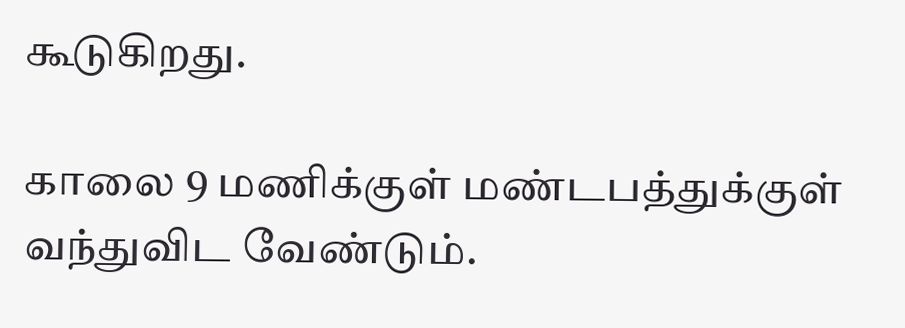கூடுகிறது.

காலை 9 மணிக்குள் மண்டபத்துக்குள் வந்துவிட வேண்டும்.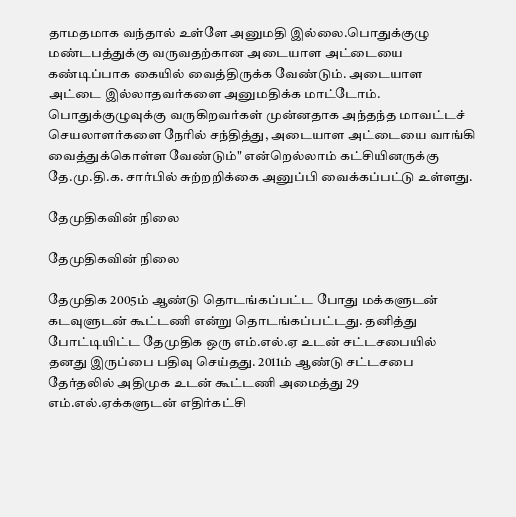தாமதமாக வந்தால் உள்ளே அனுமதி இல்லை.பொதுக்குழு மண்டபத்துக்கு வருவதற்கான அடையாள அட்டையை கண்டிப்பாக கையில் வைத்திருக்க வேண்டும். அடையாள அட்டை இல்லாதவர்களை அனுமதிக்க மாட்டோம். பொதுக்குழுவுக்கு வருகிறவர்கள் முன்னதாக அந்தந்த மாவட்டச் செயலாளர்களை நேரில் சந்தித்து, அடையாள அட்டையை வாங்கி வைத்துக்கொள்ள வேண்டும்" என்றெல்லாம் கட்சியினருக்கு தே.மு.தி.க. சார்பில் சுற்றறிக்கை அனுப்பி வைக்கப்பட்டு உள்ளது.

தேமுதிகவின் நிலை

தேமுதிகவின் நிலை

தேமுதிக 2005ம் ஆண்டு தொடங்கப்பட்ட போது மக்களுடன் கடவுளுடன் கூட்டணி என்று தொடங்கப்பட்டது. தனித்து போட்டியிட்ட தேமுதிக ஒரு எம்.எல்.ஏ உடன் சட்டசபையில் தனது இருப்பை பதிவு செய்தது. 2011ம் ஆண்டு சட்டசபை தேர்தலில் அதிமுக உடன் கூட்டணி அமைத்து 29 எம்.எல்.ஏக்களுடன் எதிர்கட்சி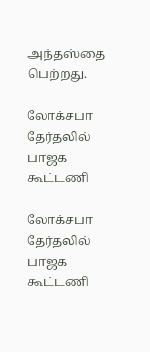அந்தஸ்தை பெற்றது.

லோக்சபா தேர்தலில் பாஜக கூட்டணி

லோக்சபா தேர்தலில் பாஜக கூட்டணி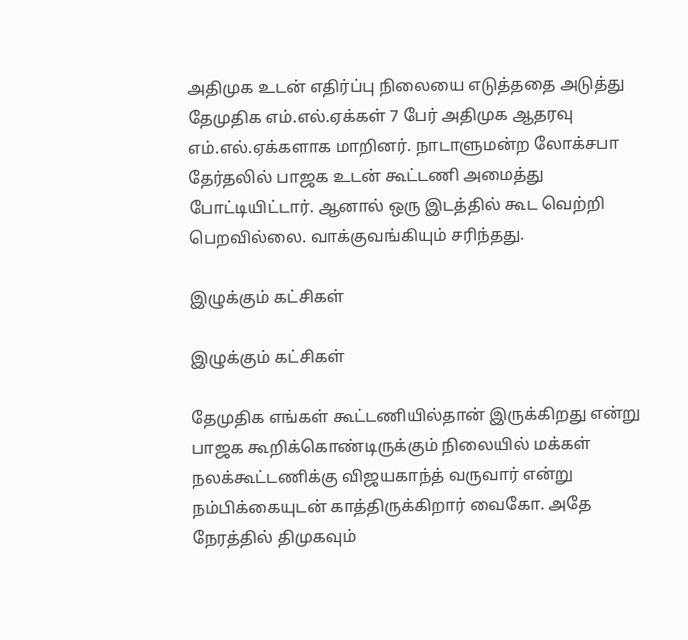அதிமுக உடன் எதிர்ப்பு நிலையை எடுத்ததை அடுத்து தேமுதிக எம்.எல்.ஏக்கள் 7 பேர் அதிமுக ஆதரவு எம்.எல்.ஏக்களாக மாறினர். நாடாளுமன்ற லோக்சபா தேர்தலில் பாஜக உடன் கூட்டணி அமைத்து போட்டியிட்டார். ஆனால் ஒரு இடத்தில் கூட வெற்றி பெறவில்லை. வாக்குவங்கியும் சரிந்தது.

இழுக்கும் கட்சிகள்

இழுக்கும் கட்சிகள்

தேமுதிக எங்கள் கூட்டணியில்தான் இருக்கிறது என்று பாஜக கூறிக்கொண்டிருக்கும் நிலையில் மக்கள் நலக்கூட்டணிக்கு விஜயகாந்த் வருவார் என்று நம்பிக்கையுடன் காத்திருக்கிறார் வைகோ. அதே நேரத்தில் திமுகவும்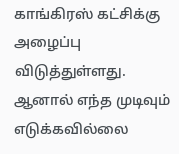காங்கிரஸ் கட்சிக்கு அழைப்பு விடுத்துள்ளது. ஆனால் எந்த முடிவும் எடுக்கவில்லை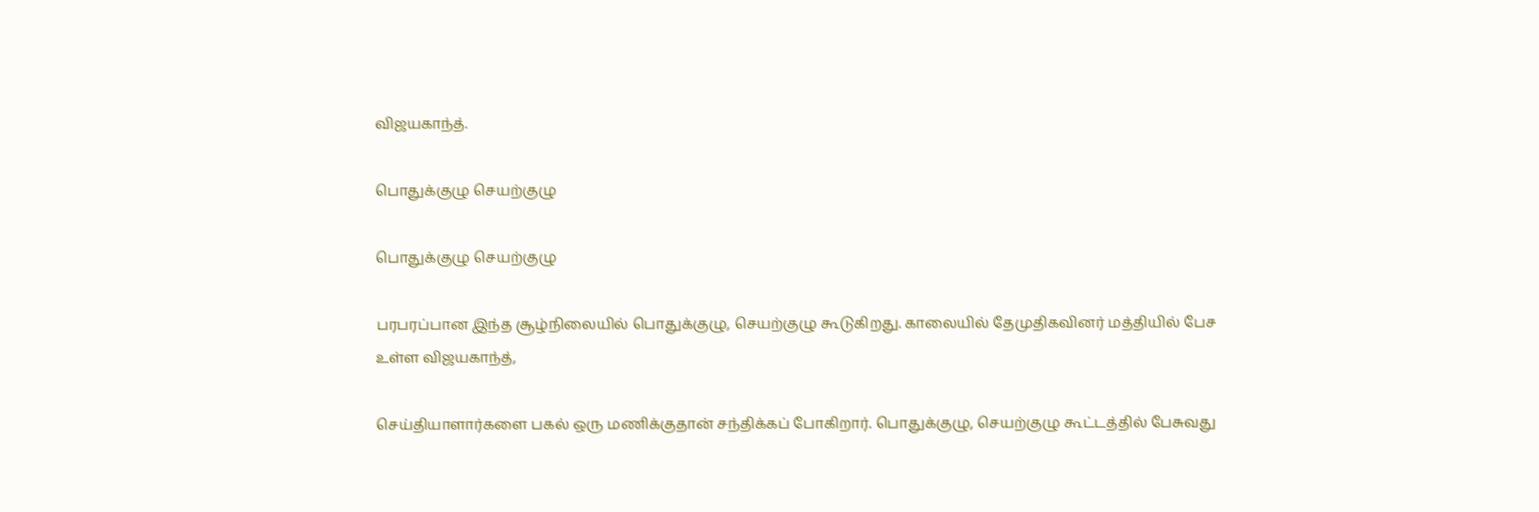விஜயகாந்த்.

பொதுக்குழு செயற்குழு

பொதுக்குழு செயற்குழு

பரபரப்பான இந்த சூழ்நிலையில் பொதுக்குழு, செயற்குழு கூடுகிறது. காலையில் தேமுதிகவினர் மத்தியில் பேச உள்ள விஜயகாந்த்,

செய்தியாளார்களை பகல் ஒரு மணிக்குதான் சந்திக்கப் போகிறார். பொதுக்குழு, செயற்குழு கூட்டத்தில் பேசுவது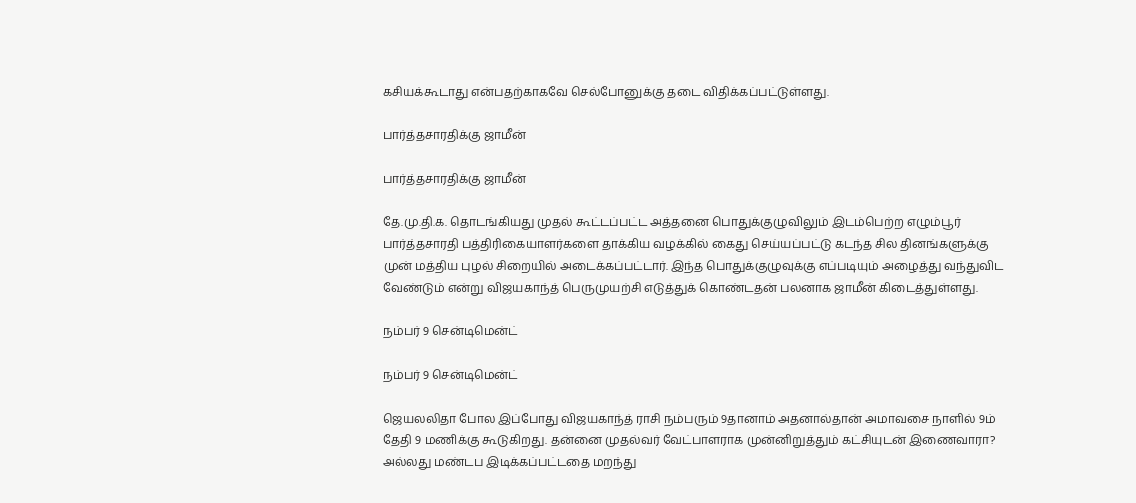கசியக்கூடாது என்பதற்காகவே செல்போனுக்கு தடை விதிக்கப்பட்டுள்ளது.

பார்த்தசாரதிக்கு ஜாமீன்

பார்த்தசாரதிக்கு ஜாமீன்

தே.மு.தி.க. தொடங்கியது முதல் கூட்டப்பட்ட அத்தனை பொதுக்குழுவிலும் இடம்பெற்ற எழும்பூர் பார்த்தசாரதி பத்திரிகையாளர்களை தாக்கிய வழக்கில் கைது செய்யப்பட்டு கடந்த சில தினங்களுக்கு முன் மத்திய புழல் சிறையில் அடைக்கப்பட்டார். இந்த பொதுக்குழுவுக்கு எப்படியும் அழைத்து வந்துவிட வேண்டும் என்று விஜயகாந்த் பெருமுயற்சி எடுத்துக் கொண்டதன் பலனாக ஜாமீன் கிடைத்துள்ளது.

நம்பர் 9 சென்டிமென்ட்

நம்பர் 9 சென்டிமென்ட்

ஜெயலலிதா போல இப்போது விஜயகாந்த் ராசி நம்பரும் 9தானாம் அதனால்தான் அமாவசை நாளில் 9ம் தேதி 9 மணிக்கு கூடுகிறது. தன்னை முதல்வர் வேட்பாளராக முன்னிறுத்தும் கட்சியுடன் இணைவாரா? அல்லது மண்டப இடிக்கப்பட்டதை மறந்து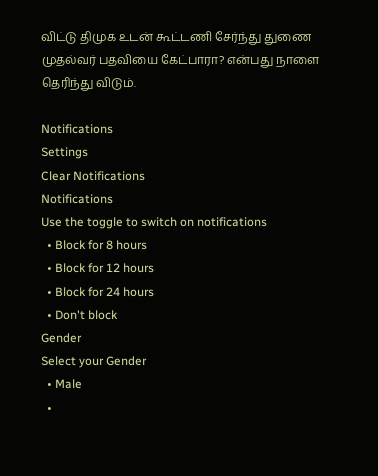விட்டு திமுக உடன் கூட்டணி சேர்ந்து துணை முதல்வர் பதவியை கேட்பாரா? என்பது நாளை தெரிந்து விடும்.

Notifications
Settings
Clear Notifications
Notifications
Use the toggle to switch on notifications
  • Block for 8 hours
  • Block for 12 hours
  • Block for 24 hours
  • Don't block
Gender
Select your Gender
  • Male
  •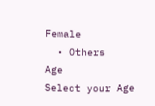Female
  • Others
Age
Select your Age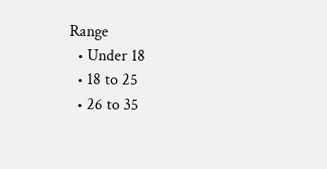Range
  • Under 18
  • 18 to 25
  • 26 to 35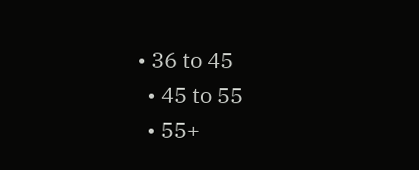• 36 to 45
  • 45 to 55
  • 55+